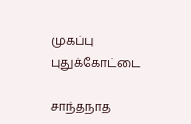முகப்பு
புதுக்கோட்டை

சாந்தநாத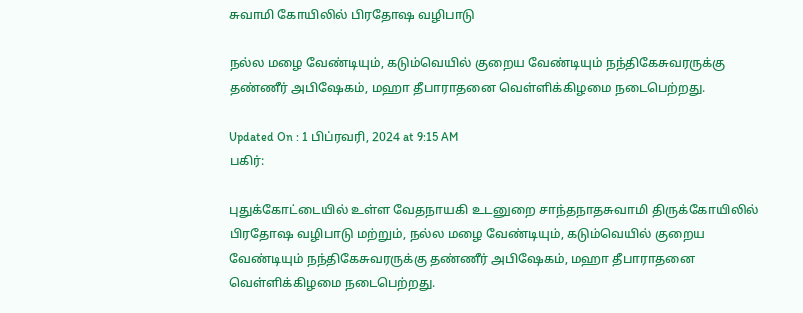சுவாமி கோயிலில் பிரதோஷ வழிபாடு

நல்ல மழை வேண்டியும், கடும்வெயில் குறைய வேண்டியும் நந்திகேசுவரருக்கு தண்ணீர் அபிஷேகம், மஹா தீபாராதனை வெள்ளிக்கிழமை நடைபெற்றது.

Updated On : 1 பிப்ரவரி, 2024 at 9:15 AM
பகிர்:

புதுக்கோட்டையில் உள்ள வேதநாயகி உடனுறை சாந்தநாதசுவாமி திருக்கோயிலில் பிரதோஷ வழிபாடு மற்றும், நல்ல மழை வேண்டியும், கடும்வெயில் குறைய வேண்டியும் நந்திகேசுவரருக்கு தண்ணீர் அபிஷேகம், மஹா தீபாராதனை வெள்ளிக்கிழமை நடைபெற்றது.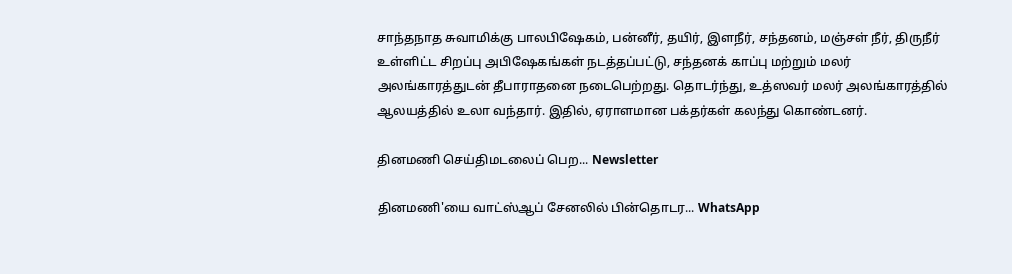சாந்தநாத சுவாமிக்கு பாலபிஷேகம், பன்னீர், தயிர், இளநீர், சந்தனம், மஞ்சள் நீர், திருநீர் உள்ளிட்ட சிறப்பு அபிஷேகங்கள் நடத்தப்பட்டு, சந்தனக் காப்பு மற்றும் மலர் அலங்காரத்துடன் தீபாராதனை நடைபெற்றது. தொடர்ந்து, உத்ஸவர் மலர் அலங்காரத்தில் ஆலயத்தில் உலா வந்தார். இதில், ஏராளமான பக்தர்கள் கலந்து கொண்டனர்.

தினமணி செய்திமடலைப் பெற... Newsletter

தினமணி'யை வாட்ஸ்ஆப் சேனலில் பின்தொடர... WhatsApp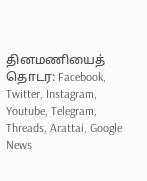தினமணியைத் தொடர: Facebook, Twitter, Instagram, Youtube, Telegram, Threads, Arattai, Google News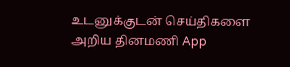உடனுக்குடன் செய்திகளை அறிய தினமணி App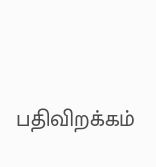பதிவிறக்கம்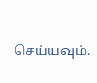செய்யவும்.